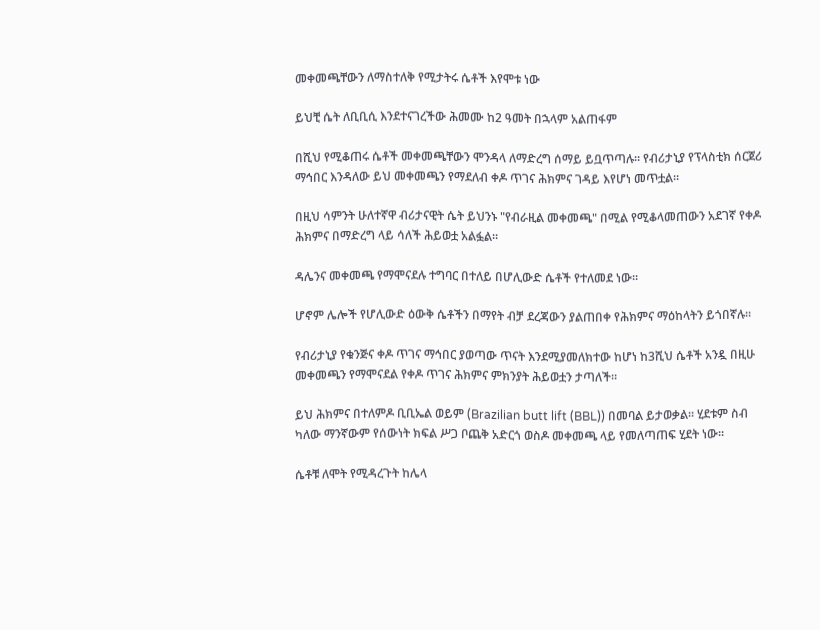መቀመጫቸውን ለማስተለቅ የሚታትሩ ሴቶች እየሞቱ ነው

ይህቺ ሴት ለቢቢሲ እንደተናገረችው ሕመሙ ከ2 ዓመት በኋላም አልጠፋም

በሺህ የሚቆጠሩ ሴቶች መቀመጫቸውን ሞንዳላ ለማድረግ ሰማይ ይቧጥጣሉ። የብሪታኒያ የፕላስቲክ ሰርጀሪ ማኅበር እንዳለው ይህ መቀመጫን የማደለብ ቀዶ ጥገና ሕክምና ገዳይ እየሆነ መጥቷል።

በዚህ ሳምንት ሁለተኛዋ ብሪታናዊት ሴት ይህንኑ "የብራዚል መቀመጫ" በሚል የሚቆላመጠውን አደገኛ የቀዶ ሕክምና በማድረግ ላይ ሳለች ሕይወቷ አልፏል።

ዳሌንና መቀመጫ የማሞናደሉ ተግባር በተለይ በሆሊውድ ሴቶች የተለመደ ነው።

ሆኖም ሌሎች የሆሊውድ ዕውቅ ሴቶችን በማየት ብቻ ደረጃውን ያልጠበቀ የሕክምና ማዕከላትን ይጎበኛሉ።

የብሪታኒያ የቁንጅና ቀዶ ጥገና ማኅበር ያወጣው ጥናት እንደሚያመለክተው ከሆነ ከ3ሺህ ሴቶች አንዷ በዚሁ መቀመጫን የማሞናደል የቀዶ ጥገና ሕክምና ምክንያት ሕይወቷን ታጣለች።

ይህ ሕክምና በተለምዶ ቢቢኤል ወይም (Brazilian butt lift (BBL)) በመባል ይታወቃል። ሂደቱም ስብ ካለው ማንኛውም የሰውነት ክፍል ሥጋ ቦጨቅ አድርጎ ወስዶ መቀመጫ ላይ የመለጣጠፍ ሂደት ነው።

ሴቶቹ ለሞት የሚዳረጉት ከሌላ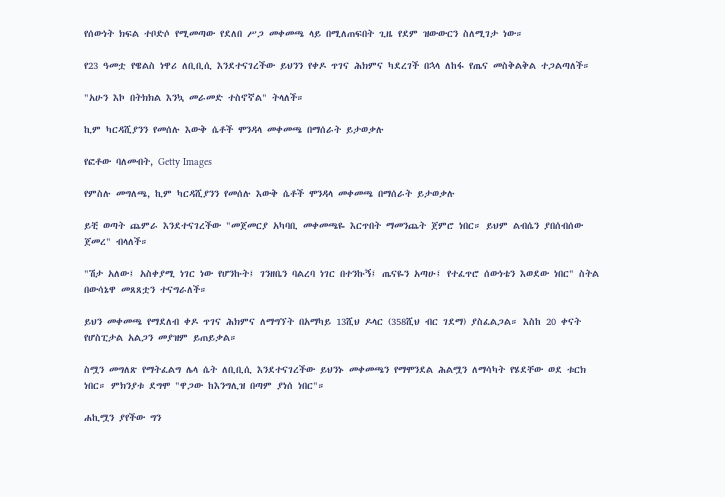የሰውነት ክፍል ተቦድሶ የሚመጣው የደለበ ሥጋ መቀመጫ ላይ በሚለጠፍበት ጊዜ የደም ዝውውርን ስለሚገታ ነው።

የ23 ዓመቷ የዌልስ ነዋሪ ለቢቢሲ እንደተናገረችው ይህንን የቀዶ ጥገና ሕክምና ካደረገች በኋላ ለከፋ የጤና መስቅልቅል ተጋልጣለች።

"አሁን እኮ በትክክል እንኳ መራመድ ተስኖኛል" ትላለች።

ኪም ካርዳሺያንን የመሰሉ እውቅ ሴቶች ሞንዳላ መቀመጫ በማሰራት ይታወቃሉ

የፎቶው ባለመብት, Getty Images

የምስሉ መግለጫ, ኪም ካርዳሺያንን የመሰሉ እውቅ ሴቶች ሞንዳላ መቀመጫ በማሰራት ይታወቃሉ

ይቺ ወጣት ጨምራ እንደተናገረችው "መጀመርያ አካባቢ መቀመጫዬ እርጥበት ማመንጨት ጀምሮ ነበር። ይህም ልብሴን ያበሰብሰው ጀመረ" ብላለች።

"ሽታ አለው፤ አስቀያሚ ነገር ነው የሆንኩት፤ ገንዘቤን ባልረባ ነገር በተንኩኝ፤ ጤናዬን አጣሁ፤ የተፈጥሮ ሰውነቴን እወደው ነበር" ስትል በውሳኔዋ መጸጸቷን ተናግራለች።

ይህን መቀመጫ የማደለብ ቀዶ ጥገና ሕክምና ለማግኘት በአማካይ 13ሺህ ዶላር (358ሺህ ብር ገደማ) ያስፈልጋል። እስከ 20 ቀናት የሆስፒታል አልጋን መያዝም ይጠይቃል።

ስሟን መግለጽ የማትፈልግ ሌላ ሴት ለቢቢሲ እንደተናገረችው ይህንኑ መቀመጫን የማሞንደል ሕልሟን ለማሳካት የሄደቸው ወደ ቱርክ ነበር። ምክንያቱ ደግሞ "ዋጋው ከእንግሊዝ በጣም ያነሰ ነበር"።

ሐኪሟን ያየችው ግን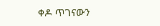ቀዶ ጥገናውን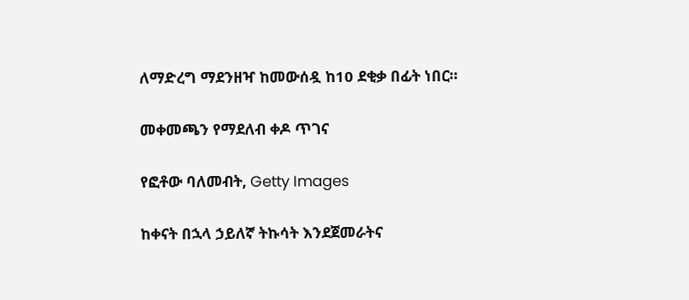ለማድረግ ማደንዘዣ ከመውሰዷ ከ10 ደቂቃ በፊት ነበር።

መቀመጫን የማደለብ ቀዶ ጥገና

የፎቶው ባለመብት, Getty Images

ከቀናት በኋላ ኃይለኛ ትኩሳት እንደጀመራትና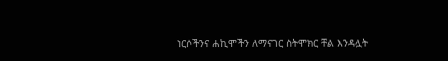ነርሶችንና ሐኪሞችን ለማናገር ስትሞክር ቸል እንዳሏት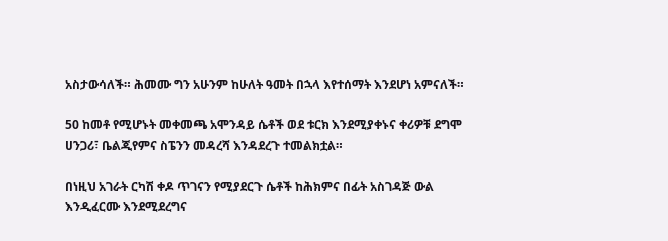አስታውሳለች። ሕመሙ ግን አሁንም ከሁለት ዓመት በኋላ እየተሰማት እንደሆነ አምናለች።

50 ከመቶ የሚሆኑት መቀመጫ አሞንዳይ ሴቶች ወደ ቱርክ እንደሚያቀኑና ቀሪዎቹ ደግሞ ሀንጋሪ፣ ቤልጂየምና ስፔንን መዳረሻ እንዳደረጉ ተመልክቷል።

በነዚህ አገራት ርካሽ ቀዶ ጥገናን የሚያደርጉ ሴቶች ከሕክምና በፊት አስገዳጅ ውል እንዲፈርሙ እንደሚደረግና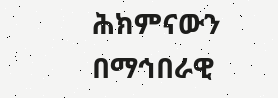ሕክምናውን በማኅበራዊ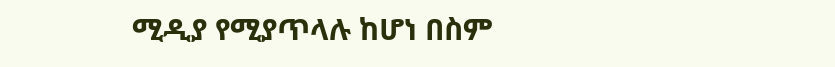ሚዲያ የሚያጥላሉ ከሆነ በስም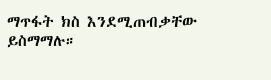ማጥፋት ክስ እንደሚጠብቃቸው ይስማማሉ።